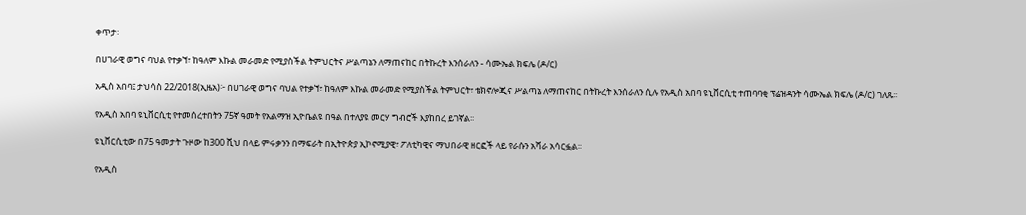ቀጥታ፡

በሀገራዊ ወግና ባህል የተቃኘ፣ ከዓለም እኩል መራመድ የሚያስችል ትምህርትና ሥልጣኔን ለማጠናከር በትኩረት እንሰራለን - ሳሙኤል ክፍሌ (ዶ/ር)

አዲስ አበባ፤ ታህሳስ 22/2018(ኢዜአ)፦ በሀገራዊ ወግና ባህል የተቃኘ፣ ከዓለም እኩል መራመድ የሚያስችል ትምህርት፣ ቴክኖሎጂና ሥልጣኔ ለማጠናከር በትኩረት እንሰራለን ሲሉ የአዲስ አበባ ዩኒቨርሲቲ ተጠባባቂ ፕሬዝዳንት ሳሙኤል ክፍሌ (ዶ/ር) ገለጹ፡፡

የአዲስ አበባ ዩኒቨርሲቲ የተመሰረተበትን 75ኛ ዓመት የአልማዝ ኢዮቤልዩ በዓል በተለያዩ መርሃ ግብሮች እያከበረ ይገኛል፡፡

ዩኒቨርሲቲው በ75 ዓመታት ጉዞው ከ300 ሺህ በላይ ምሩቃንን በማፍራት በኢትዮጵያ ኢኮኖሚያዊ፣ ፖለቲካዊና ማህበራዊ ዘርፎች ላይ የራሱን አሻራ አሳርፏል፡፡

የአዲስ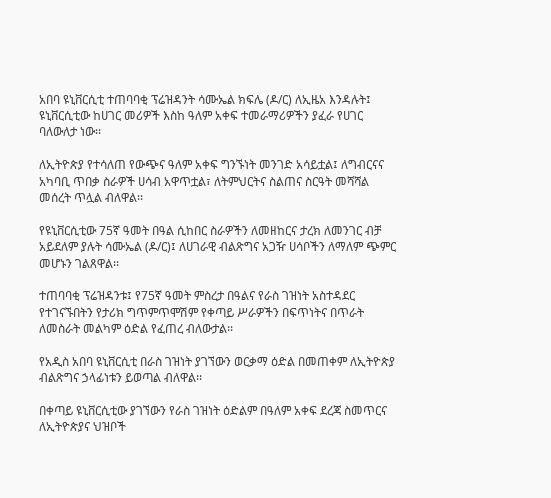አበባ ዩኒቨርሲቲ ተጠባባቂ ፕሬዝዳንት ሳሙኤል ክፍሌ (ዶ/ር) ለኢዜአ እንዳሉት፤ ዩኒቨርሲቲው ከሀገር መሪዎች እስከ ዓለም አቀፍ ተመራማሪዎችን ያፈራ የሀገር ባለውለታ ነው፡፡

ለኢትዮጵያ የተሳለጠ የውጭና ዓለም አቀፍ ግንኙነት መንገድ አሳይቷል፤ ለግብርናና አካባቢ ጥበቃ ስራዎች ሀሳብ አዋጥቷል፣ ለትምህርትና ስልጠና ስርዓት መሻሻል መሰረት ጥሏል ብለዋል፡፡

የዩኒቨርሲቲው 75ኛ ዓመት በዓል ሲከበር ስራዎችን ለመዘከርና ታረክ ለመንገር ብቻ አይደለም ያሉት ሳሙኤል (ዶ/ር)፤ ለሀገራዊ ብልጽግና አጋዥ ሀሳቦችን ለማለም ጭምር መሆኑን ገልጸዋል፡፡

ተጠባባቂ ፕሬዝዳንቱ፤ የ75ኛ ዓመት ምስረታ በዓልና የራስ ገዝነት አስተዳደር የተገናኙበትን የታሪክ ግጥምጥሞሽም የቀጣይ ሥራዎችን በፍጥነትና በጥራት ለመስራት መልካም ዕድል የፈጠረ ብለውታል፡፡

የአዲስ አበባ ዩኒቨርሲቲ በራስ ገዝነት ያገኘውን ወርቃማ ዕድል በመጠቀም ለኢትዮጵያ ብልጽግና ኃላፊነቱን ይወጣል ብለዋል፡፡

በቀጣይ ዩኒቨርሲቲው ያገኘውን የራስ ገዝነት ዕድልም በዓለም አቀፍ ደረጃ ስመጥርና ለኢትዮጵያና ህዝቦች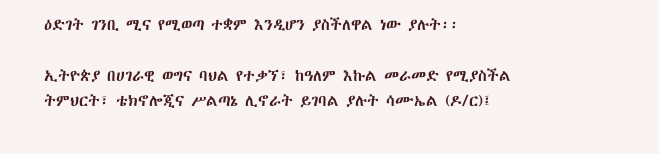ዕድገት ገንቢ ሚና የሚወጣ ተቋም እንዲሆን ያስችለዋል ነው ያሉት፡፡

ኢትዮጵያ በሀገራዊ ወግና ባህል የተቃኘ፣ ከዓለም እኩል መራመድ የሚያስችል ትምህርት፣ ቴክኖሎጂና ሥልጣኔ ሊኖራት ይገባል ያሉት ሳሙኤል (ዶ/ር)፤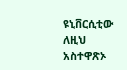ዩኒቨርሲቲው ለዚህ አስተዋጽኦ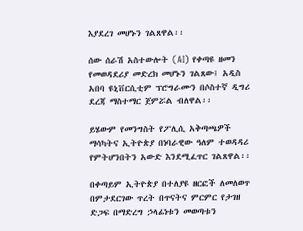እያደረገ መሆኑን ገልጸዋል፡፡

ሰው ሰራሽ አስተውሎት (AI) የቀጣዩ ዘመን የመወዳደሪያ መድረክ መሆኑን ገልጸው፤ አዲስ አበባ ዩኒቨርሲቲም ፕሮግራሙን በሶስተኛ ዲግሪ ደረጃ ማስተማር ጀምሯል ብለዋል፡፡

ይሄውም የመንግስት የፖሊሲ አቅጣጫዎች ማሳካትና ኢትዮጵያ በነባራዊው ዓለም ተወዳዳሪ የምትሆንበትን አውድ እንደሚፈጥር ገልጸዋል፡፡

በቀጣይም ኢትዮጵያ በተለያዩ ዘርፎች ለመለወጥ በምታደርገው ጥረት በጥናትና ምርምር የታገዘ ድጋፍ በማድረግ ኃላፊነቱን መወጣቱን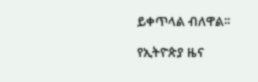ይቀጥላል ብለዋል፡፡

የኢትዮጵያ ዜና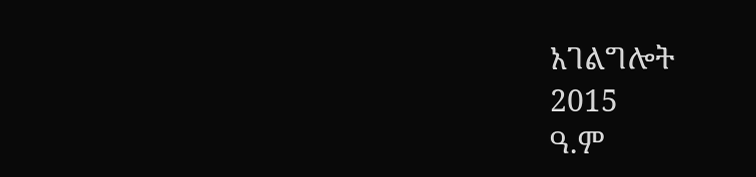አገልግሎት
2015
ዓ.ም